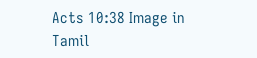Acts 10:38 Image in Tamil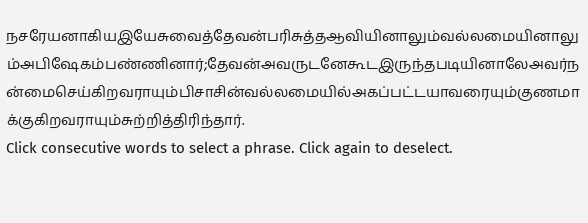நசரேயனாகியஇயேசுவைத்தேவன்பரிசுத்தஆவியினாலும்வல்லமையினாலும்அபிஷேகம்பண்ணினார்;தேவன்அவருடனேகூடஇருந்தபடியினாலேஅவர்நன்மைசெய்கிறவராயும்பிசாசின்வல்லமையில்அகப்பட்டயாவரையும்குணமாக்குகிறவராயும்சுற்றித்திரிந்தார்.
Click consecutive words to select a phrase. Click again to deselect.